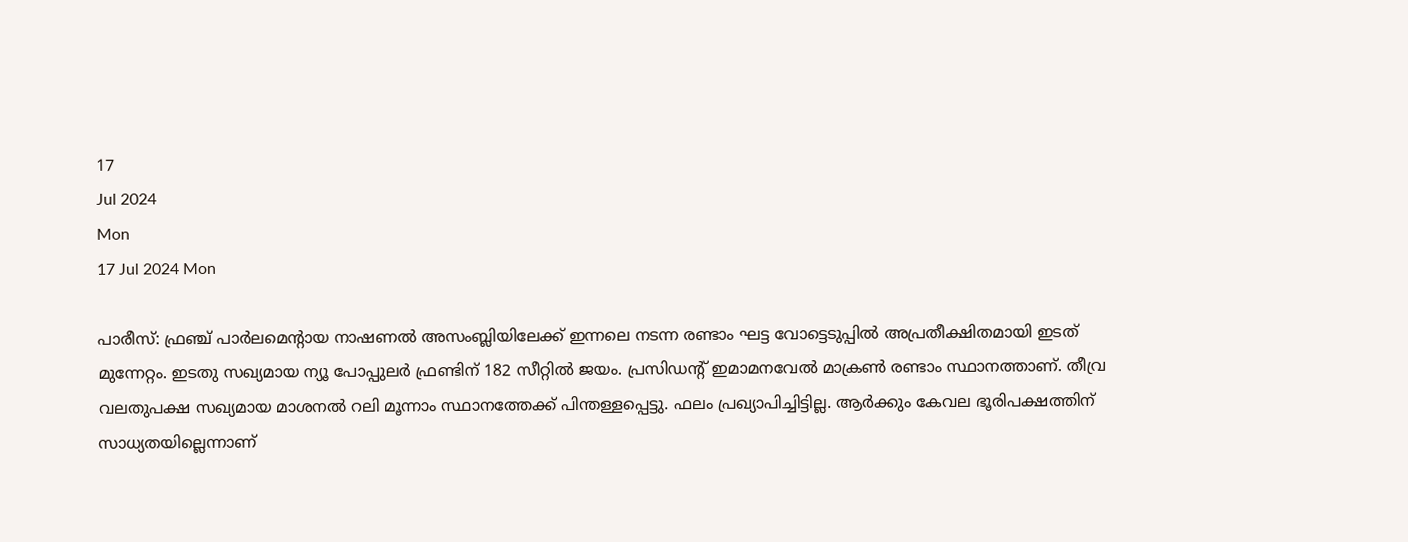17
Jul 2024
Mon
17 Jul 2024 Mon

പാരീസ്: ഫ്രഞ്ച് പാര്‍ലമെന്റായ നാഷണല്‍ അസംബ്ലിയിലേക്ക് ഇന്നലെ നടന്ന രണ്ടാം ഘട്ട വോട്ടെടുപ്പില്‍ അപ്രതീക്ഷിതമായി ഇടത് മുന്നേറ്റം. ഇടതു സഖ്യമായ ന്യൂ പോപ്പുലര്‍ ഫ്രണ്ടിന് 182 സീറ്റില്‍ ജയം. പ്രസിഡന്റ് ഇമാമനവേല്‍ മാക്രണ്‍ രണ്ടാം സ്ഥാനത്താണ്. തീവ്ര വലതുപക്ഷ സഖ്യമായ മാശനല്‍ റലി മൂന്നാം സ്ഥാനത്തേക്ക് പിന്തള്ളപ്പെട്ടു. ഫലം പ്രഖ്യാപിച്ചിട്ടില്ല. ആര്‍ക്കും കേവല ഭൂരിപക്ഷത്തിന് സാധ്യതയില്ലെന്നാണ്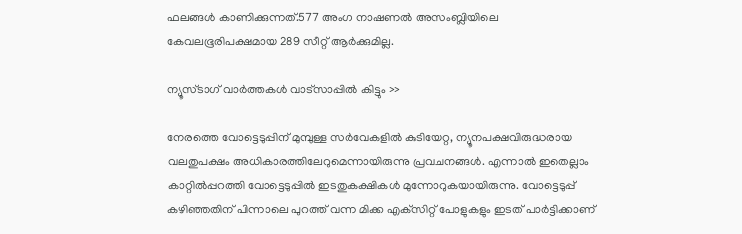ഫലങ്ങള്‍ കാണിക്കുന്നത്.577 അംഗ നാഷണല്‍ അസംബ്ലിയിലെ കേവലഭൂരിപക്ഷമായ 289 സീറ്റ് ആര്‍ക്കുമില്ല.

ന്യൂസ്ടാഗ് വാര്‍ത്തകള്‍ വാട്‌സാപ്പില്‍ കിട്ടും >>

നേരത്തെ വോട്ടെടുപ്പിന് മുമ്പുള്ള സര്‍വേകളില്‍ കുടിയേറ്റ, ന്യൂനപക്ഷവിരുദ്ധരായ വലതുപക്ഷം അധികാരത്തിലേറുമെന്നായിരുന്നു പ്രവചനങ്ങള്‍. എന്നാല്‍ ഇതെല്ലാം കാറ്റില്‍പ്പറത്തി വോട്ടെടുപ്പില്‍ ഇടതുകക്ഷികള്‍ മുന്നോറുകയായിരുന്നു. വോട്ടെടുപ്പ് കഴിഞ്ഞതിന് പിന്നാലെ പുറത്ത് വന്ന മിക്ക എക്‌സിറ്റ് പോളുകളും ഇടത് പാര്‍ട്ടിക്കാണ്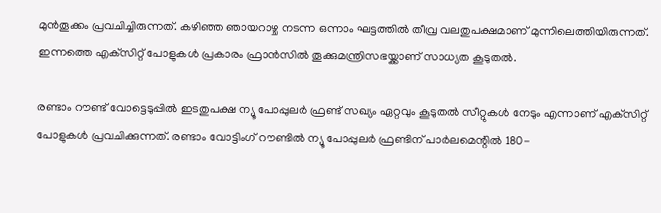മുന്‍തൂക്കം പ്രവചിച്ചിരുന്നത്. കഴിഞ്ഞ ഞായറാഴ്ച നടന്ന ഒന്നാം ഘട്ടത്തില്‍ തീവ്ര വലതുപക്ഷമാണ് മുന്നിലെത്തിയിരുന്നത്. ഇന്നത്തെ എക്‌സിറ്റ് പോളുകള്‍ പ്രകാരം ഫ്രാന്‍സില്‍ തൂക്കുമന്ത്രിസഭയ്ക്കാണ് സാധ്യത കൂടുതല്‍.

രണ്ടാം റൗണ്ട് വോട്ടെടുപ്പില്‍ ഇടതുപക്ഷ ന്യൂ പോപ്പുലര്‍ ഫ്രണ്ട് സഖ്യം ഏറ്റവും കൂടുതല്‍ സീറ്റുകള്‍ നേടും എന്നാണ് എക്‌സിറ്റ് പോളുകള്‍ പ്രവചിക്കുന്നത്. രണ്ടാം വോട്ടിംഗ് റൗണ്ടില്‍ ന്യൂ പോപ്പുലര്‍ ഫ്രണ്ടിന് പാര്‍ലമെന്റില്‍ 180-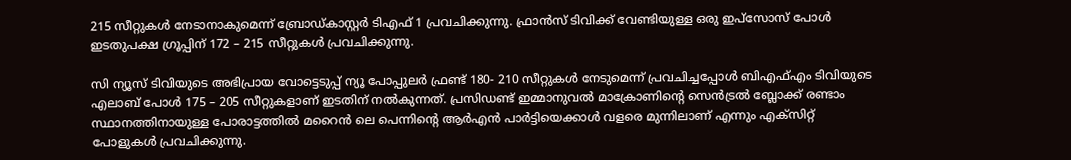215 സീറ്റുകള്‍ നേടാനാകുമെന്ന് ബ്രോഡ്കാസ്റ്റര്‍ ടിഎഫ് 1 പ്രവചിക്കുന്നു. ഫ്രാന്‍സ് ടിവിക്ക് വേണ്ടിയുള്ള ഒരു ഇപ്‌സോസ് പോള്‍ ഇടതുപക്ഷ ഗ്രൂപ്പിന് 172 – 215 സീറ്റുകള്‍ പ്രവചിക്കുന്നു.

സി ന്യൂസ് ടിവിയുടെ അഭിപ്രായ വോട്ടെടുപ്പ് ന്യൂ പോപ്പുലര്‍ ഫ്രണ്ട് 180- 210 സീറ്റുകള്‍ നേടുമെന്ന് പ്രവചിച്ചപ്പോള്‍ ബിഎഫ്എം ടിവിയുടെ എലാബ് പോള്‍ 175 – 205 സീറ്റുകളാണ് ഇടതിന് നല്‍കുന്നത്. പ്രസിഡണ്ട് ഇമ്മാനുവല്‍ മാക്രോണിന്റെ സെന്‍ട്രല്‍ ബ്ലോക്ക് രണ്ടാം സ്ഥാനത്തിനായുള്ള പോരാട്ടത്തില്‍ മറൈന്‍ ലെ പെന്നിന്റെ ആര്‍എന്‍ പാര്‍ട്ടിയെക്കാള്‍ വളരെ മുന്നിലാണ് എന്നും എക്‌സിറ്റ് പോളുകള്‍ പ്രവചിക്കുന്നു.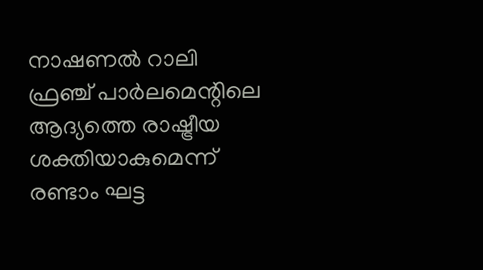നാഷണല്‍ റാലി ഫ്രഞ്ച് പാര്‍ലമെന്റിലെ ആദ്യത്തെ രാഷ്ട്രീയ ശക്തിയാകുമെന്ന് രണ്ടാം ഘട്ട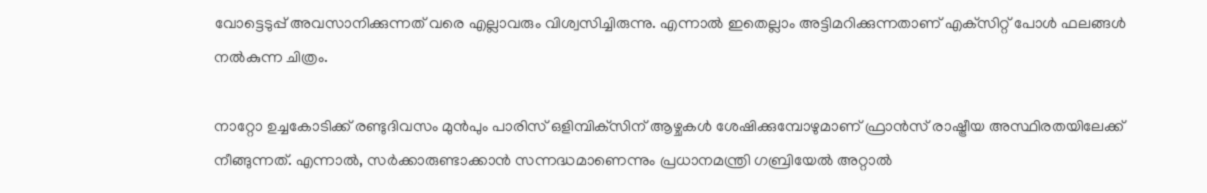വോട്ടെടുപ്പ് അവസാനിക്കുന്നത് വരെ എല്ലാവരും വിശ്വസിച്ചിരുന്നു. എന്നാല്‍ ഇതെല്ലാം അട്ടിമറിക്കുന്നതാണ് എക്‌സിറ്റ് പോള്‍ ഫലങ്ങള്‍ നല്‍കുന്ന ചിത്രം.

നാറ്റോ ഉച്ചകോടിക്ക് രണ്ടുദിവസം മുന്‍പും പാരിസ് ഒളിമ്പിക്‌സിന് ആഴ്ചകള്‍ ശേഷിക്കുമ്പോഴുമാണ് ഫ്രാന്‍സ് രാഷ്ട്രീയ അസ്ഥിരതയിലേക്ക് നീങ്ങുന്നത്. എന്നാല്‍, സര്‍ക്കാരുണ്ടാക്കാന്‍ സന്നദ്ധമാണെന്നും പ്രധാനമന്ത്രി ഗബ്രിയേല്‍ അറ്റാല്‍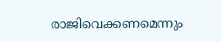രാജിവെക്കണമെന്നും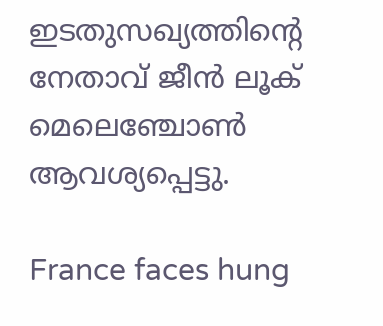ഇടതുസഖ്യത്തിന്റെ നേതാവ് ജീന്‍ ലൂക് മെലെഞ്ചോണ്‍ ആവശ്യപ്പെട്ടു.

France faces hung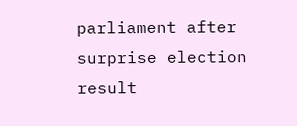parliament after surprise election result